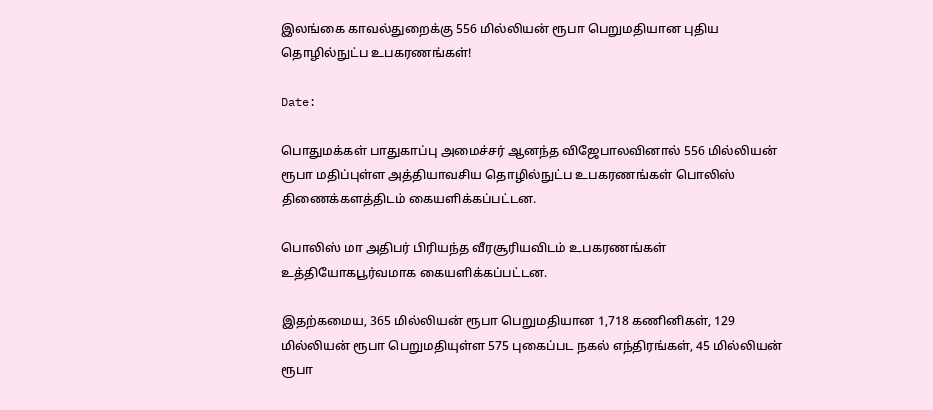இலங்கை காவல்துறைக்கு 556 மில்லியன் ரூபா பெறுமதியான புதிய தொழில்நுட்ப உபகரணங்கள்!

Date:

பொதுமக்கள் பாதுகாப்பு அமைச்சர் ஆனந்த விஜேபாலவினால் 556 மில்லியன் ரூபா மதிப்புள்ள அத்தியாவசிய தொழில்நுட்ப உபகரணங்கள் பொலிஸ் திணைக்களத்திடம் கையளிக்கப்பட்டன.

பொலிஸ் மா அதிபர் பிரியந்த வீரசூரியவிடம் உபகரணங்கள் உத்தியோகபூர்வமாக கையளிக்கப்பட்டன.

இதற்கமைய, 365 மில்லியன் ரூபா பெறுமதியான 1,718 கணினிகள், 129 மில்லியன் ரூபா பெறுமதியுள்ள 575 புகைப்பட நகல் எந்திரங்கள், 45 மில்லியன் ரூபா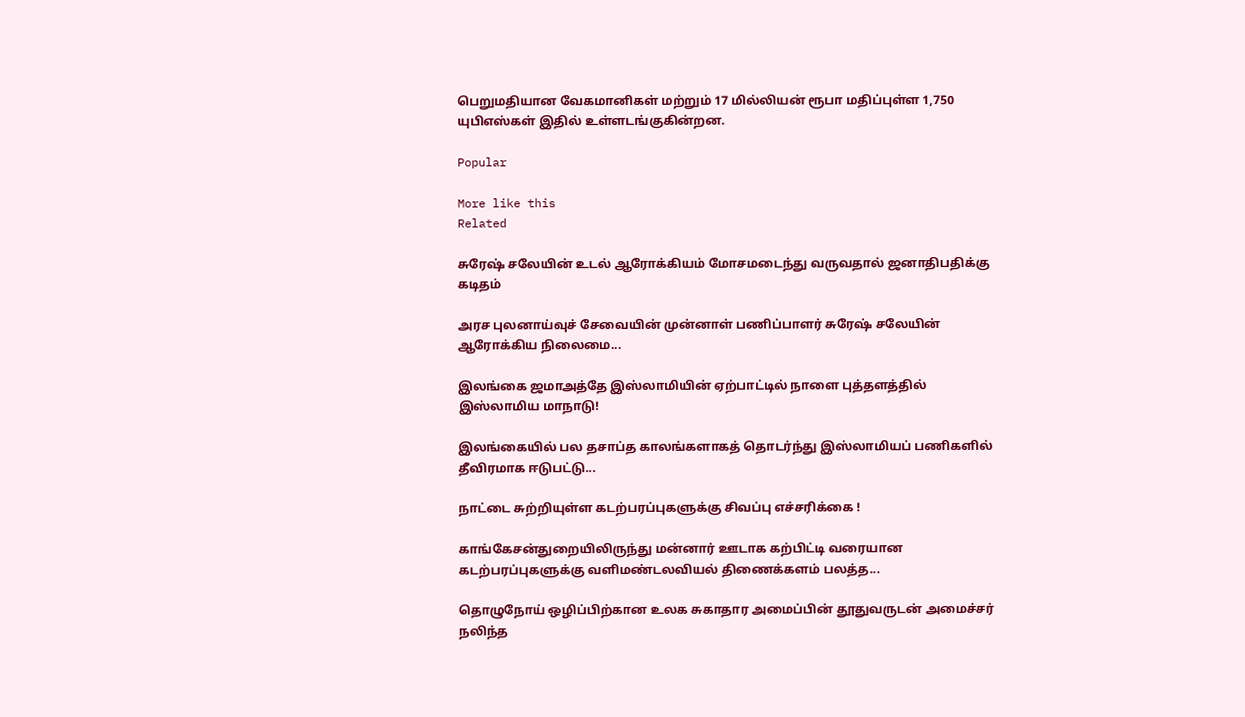பெறுமதியான வேகமானிகள் மற்றும் 17 மில்லியன் ரூபா மதிப்புள்ள 1,750 யுபிஎஸ்கள் இதில் உள்ளடங்குகின்றன.

Popular

More like this
Related

சுரேஷ் சலேயின் உடல் ஆரோக்கியம் மோசமடைந்து வருவதால் ஜனாதிபதிக்கு கடிதம்

அரச புலனாய்வுச் சேவையின் முன்னாள் பணிப்பாளர் சுரேஷ் சலேயின் ஆரோக்கிய நிலைமை...

இலங்கை ஜமாஅத்தே இஸ்லாமியின் ஏற்பாட்டில் நாளை புத்தளத்தில் இஸ்லாமிய மாநாடு!

இலங்கையில் பல தசாப்த காலங்களாகத் தொடர்ந்து இஸ்லாமியப் பணிகளில் தீவிரமாக ஈடுபட்டு...

நாட்டை சுற்றியுள்ள கடற்பரப்புகளுக்கு சிவப்பு எச்சரிக்கை !

காங்கேசன்துறையிலிருந்து மன்னார் ஊடாக கற்பிட்டி வரையான கடற்பரப்புகளுக்கு வளிமண்டலவியல் திணைக்களம் பலத்த...

தொழுநோய் ஒழிப்பிற்கான உலக சுகாதார அமைப்பின் தூதுவருடன் அமைச்சர் நலிந்த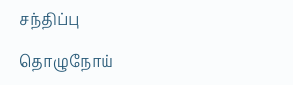சந்திப்பு

தொழுநோய்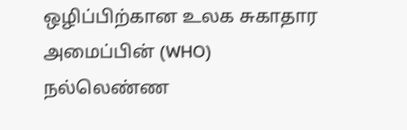ஒழிப்பிற்கான உலக சுகாதார அமைப்பின் (WHO) நல்லெண்ண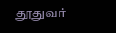தூதுவர்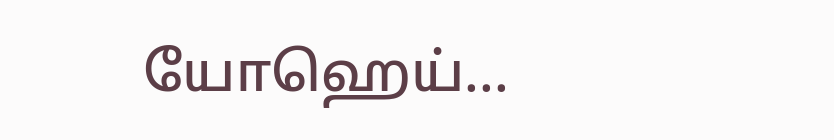யோஹெய்...